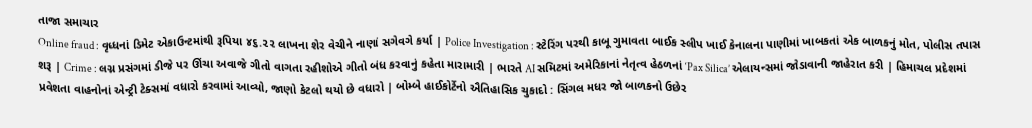તાજા સમાચાર
Online fraud : વૃધ્ધનાં ડિમેટ એકાઉન્ટમાંથી રૂપિયા ૪૬.૨૨ લાખના શેર વેચીને નાણાં સગેવગે કર્યા | Police Investigation : સ્ટેરિંગ પરથી કાબૂ ગુમાવતા બાઈક સ્લીપ ખાઈ કેનાલના પાણીમાં ખાબકતાં એક બાળકનું મોત, પોલીસ તપાસ શરૂ | Crime : લગ્ન પ્રસંગમાં ડીજે પર ઊંચા અવાજે ગીતો વાગતા રહીશોએ ગીતો બંધ કરવાનું કહેતા મારામારી | ભારતે AI સમિટમાં અમેરિકાનાં નેતૃત્વ હેઠળનાં ‘Pax Silica’ એલાયન્સમાં જોડાવાની જાહેરાત કરી | હિમાચલ પ્રદેશમાં પ્રવેશતા વાહનોનાં એન્ટ્રી ટેક્સમાં વધારો કરવામાં આવ્યો, જાણો કેટલો થયો છે વધારો | બોમ્બે હાઈકોર્ટેનો ઐતિહાસિક ચુકાદો : સિંગલ મધર જો બાળકનો ઉછેર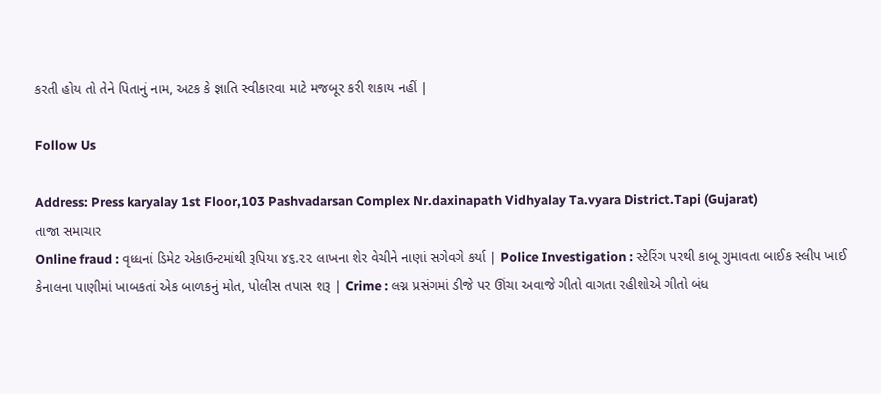કરતી હોય તો તેને પિતાનું નામ, અટક કે જ્ઞાતિ સ્વીકારવા માટે મજબૂર કરી શકાય નહીં |

Follow Us

Address: Press karyalay 1st Floor,103 Pashvadarsan Complex Nr.daxinapath Vidhyalay Ta.vyara District.Tapi (Gujarat)
તાજા સમાચાર
Online fraud : વૃધ્ધનાં ડિમેટ એકાઉન્ટમાંથી રૂપિયા ૪૬.૨૨ લાખના શેર વેચીને નાણાં સગેવગે કર્યા | Police Investigation : સ્ટેરિંગ પરથી કાબૂ ગુમાવતા બાઈક સ્લીપ ખાઈ કેનાલના પાણીમાં ખાબકતાં એક બાળકનું મોત, પોલીસ તપાસ શરૂ | Crime : લગ્ન પ્રસંગમાં ડીજે પર ઊંચા અવાજે ગીતો વાગતા રહીશોએ ગીતો બંધ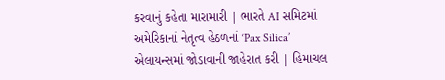કરવાનું કહેતા મારામારી | ભારતે AI સમિટમાં અમેરિકાનાં નેતૃત્વ હેઠળનાં ‘Pax Silica’ એલાયન્સમાં જોડાવાની જાહેરાત કરી | હિમાચલ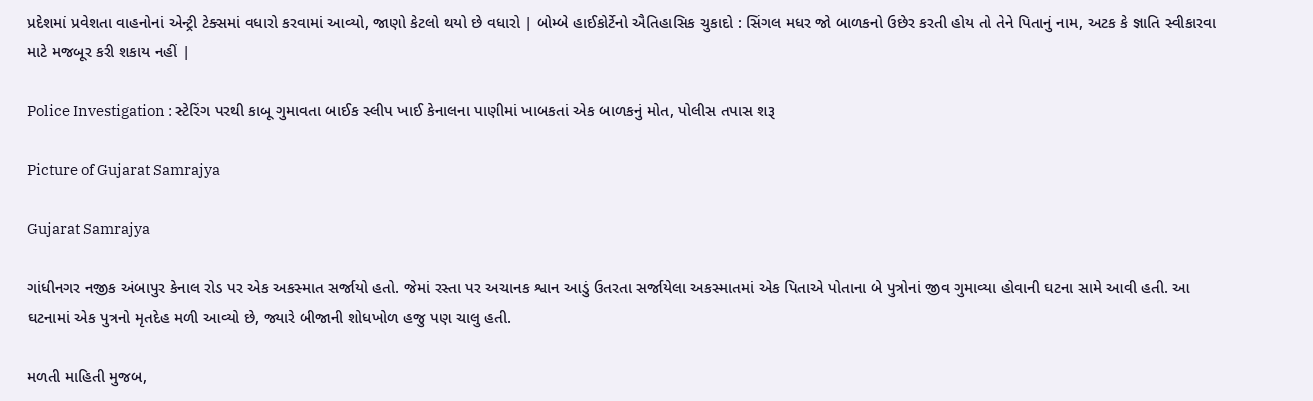પ્રદેશમાં પ્રવેશતા વાહનોનાં એન્ટ્રી ટેક્સમાં વધારો કરવામાં આવ્યો, જાણો કેટલો થયો છે વધારો | બોમ્બે હાઈકોર્ટેનો ઐતિહાસિક ચુકાદો : સિંગલ મધર જો બાળકનો ઉછેર કરતી હોય તો તેને પિતાનું નામ, અટક કે જ્ઞાતિ સ્વીકારવા માટે મજબૂર કરી શકાય નહીં |

Police Investigation : સ્ટેરિંગ પરથી કાબૂ ગુમાવતા બાઈક સ્લીપ ખાઈ કેનાલના પાણીમાં ખાબકતાં એક બાળકનું મોત, પોલીસ તપાસ શરૂ

Picture of Gujarat Samrajya

Gujarat Samrajya

ગાંધીનગર નજીક અંબાપુર કેનાલ રોડ પર એક અકસ્માત સર્જાયો હતો. જેમાં રસ્તા પર અચાનક શ્વાન આડું ઉતરતા સર્જાયેલા અકસ્માતમાં એક પિતાએ પોતાના બે પુત્રોનાં જીવ ગુમાવ્યા હોવાની ઘટના સામે આવી હતી. આ ઘટનામાં એક પુત્રનો મૃતદેહ મળી આવ્યો છે, જ્યારે બીજાની શોધખોળ હજુ પણ ચાલુ હતી.

મળતી માહિતી મુજબ,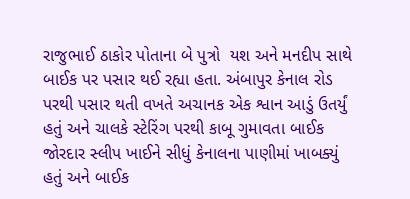રાજુભાઈ ઠાકોર પોતાના બે પુત્રો  યશ અને મનદીપ સાથે બાઈક પર પસાર થઈ રહ્યા હતા. અંબાપુર કેનાલ રોડ પરથી પસાર થતી વખતે અચાનક એક શ્વાન આડું ઉતર્યું હતું અને ચાલકે સ્ટેરિંગ પરથી કાબૂ ગુમાવતા બાઈક જોરદાર સ્લીપ ખાઈને સીધું કેનાલના પાણીમાં ખાબક્યું હતું અને બાઈક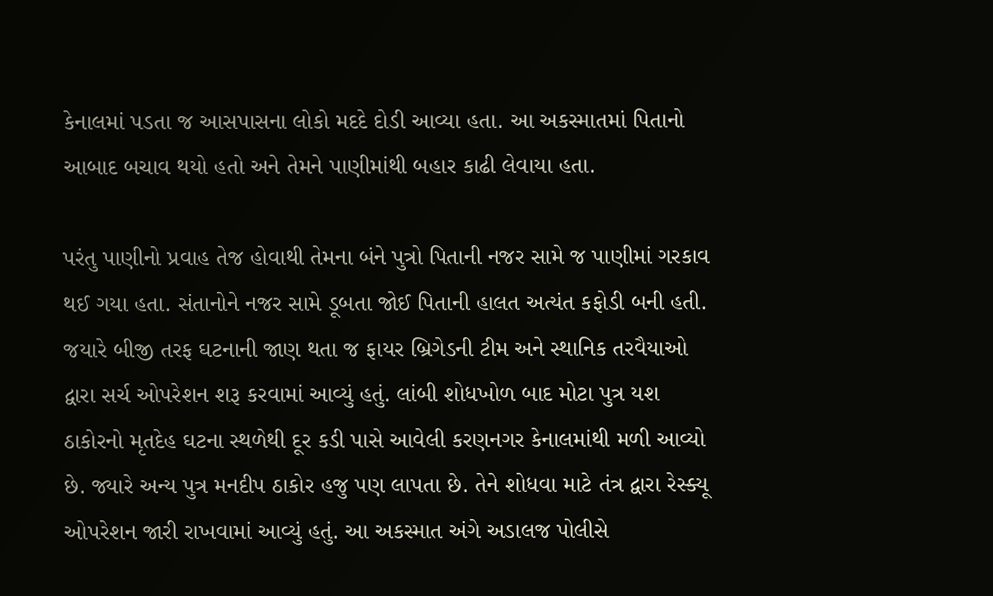કેનાલમાં પડતા જ આસપાસના લોકો મદદે દોડી આવ્યા હતા. આ અકસ્માતમાં પિતાનો આબાદ બચાવ થયો હતો અને તેમને પાણીમાંથી બહાર કાઢી લેવાયા હતા.

પરંતુ પાણીનો પ્રવાહ તેજ હોવાથી તેમના બંને પુત્રો પિતાની નજર સામે જ પાણીમાં ગરકાવ થઈ ગયા હતા. સંતાનોને નજર સામે ડૂબતા જોઈ પિતાની હાલત અત્યંત કફોડી બની હતી. જયારે બીજી તરફ ઘટનાની જાણ થતા જ ફાયર બ્રિગેડની ટીમ અને સ્થાનિક તરવૈયાઓ દ્વારા સર્ચ ઓપરેશન શરૂ કરવામાં આવ્યું હતું. લાંબી શોધખોળ બાદ મોટા પુત્ર યશ ઠાકોરનો મૃતદેહ ઘટના સ્થળેથી દૂર કડી પાસે આવેલી કરણનગર કેનાલમાંથી મળી આવ્યો છે. જ્યારે અન્ય પુત્ર મનદીપ ઠાકોર હજુ પણ લાપતા છે. તેને શોધવા માટે તંત્ર દ્વારા રેસ્ક્યૂ ઓપરેશન જારી રાખવામાં આવ્યું હતું. આ અકસ્માત અંગે અડાલજ પોલીસે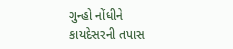ગુન્હો નોંધીને કાયદેસરની તપાસ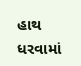હાથ ધરવામાં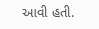આવી હતી.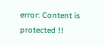error: Content is protected !!